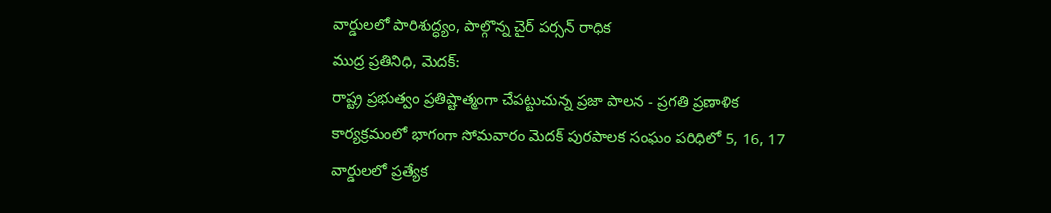వార్డులలో పారిశుద్ధ్యం, పాల్గొన్న చైర్ పర్సన్ రాధిక
ముద్ర ప్రతినిధి, మెదక్:
రాష్ట్ర ప్రభుత్వం ప్రతిష్టాత్మంగా చేపట్టుచున్న ప్రజా పాలన - ప్రగతి ప్రణాళిక కార్యక్రమంలో భాగంగా సోమవారం మెదక్ పురపాలక సంఘం పరిధిలో 5, 16, 17 వార్డులలో ప్రత్యేక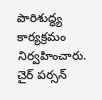పారిశుద్ధ్య కార్యక్రమం నిర్వహించారు. చైర్ పర్సన్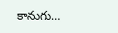కానుగు…